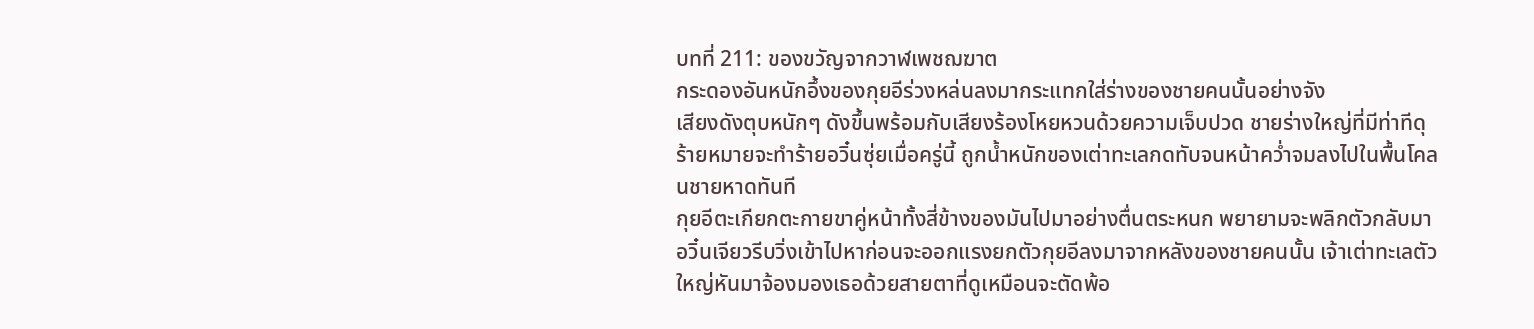บทที่ 211: ของขวัญจากวาฬเพชฌฆาต
กระดองอันหนักอึ้งของกุยอีร่วงหล่นลงมากระแทกใส่ร่างของชายคนนั้นอย่างจัง
เสียงดังตุบหนักๆ ดังขึ้นพร้อมกับเสียงร้องโหยหวนด้วยความเจ็บปวด ชายร่างใหญ่ที่มีท่าทีดุร้ายหมายจะทำร้ายอวิ๋นซุ่ยเมื่อครู่นี้ ถูกน้ำหนักของเต่าทะเลกดทับจนหน้าคว่ำจมลงไปในพื้นโคลนชายหาดทันที
กุยอีตะเกียกตะกายขาคู่หน้าทั้งสี่ข้างของมันไปมาอย่างตื่นตระหนก พยายามจะพลิกตัวกลับมา
อวิ๋นเจียวรีบวิ่งเข้าไปหาก่อนจะออกแรงยกตัวกุยอีลงมาจากหลังของชายคนนั้น เจ้าเต่าทะเลตัวใหญ่หันมาจ้องมองเธอด้วยสายตาที่ดูเหมือนจะตัดพ้อ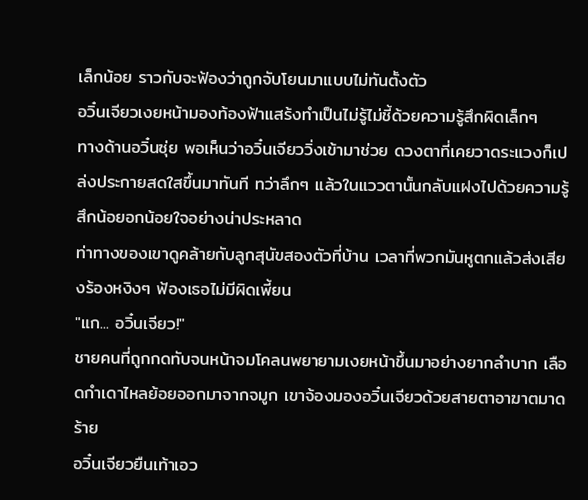เล็กน้อย ราวกับจะฟ้องว่าถูกจับโยนมาแบบไม่ทันตั้งตัว
อวิ๋นเจียวเงยหน้ามองท้องฟ้าแสร้งทำเป็นไม่รู้ไม่ชี้ด้วยความรู้สึกผิดเล็กๆ
ทางด้านอวิ๋นซุ่ย พอเห็นว่าอวิ๋นเจียววิ่งเข้ามาช่วย ดวงตาที่เคยวาดระแวงก็เปล่งประกายสดใสขึ้นมาทันที ทว่าลึกๆ แล้วในแววตานั้นกลับแฝงไปด้วยความรู้สึกน้อยอกน้อยใจอย่างน่าประหลาด
ท่าทางของเขาดูคล้ายกับลูกสุนัขสองตัวที่บ้าน เวลาที่พวกมันหูตกแล้วส่งเสียงร้องหงิงๆ ฟ้องเธอไม่มีผิดเพี้ยน
"แก... อวิ๋นเจียว!"
ชายคนที่ถูกกดทับจนหน้าจมโคลนพยายามเงยหน้าขึ้นมาอย่างยากลำบาก เลือดกำเดาไหลย้อยออกมาจากจมูก เขาจ้องมองอวิ๋นเจียวด้วยสายตาอาฆาตมาดร้าย
อวิ๋นเจียวยืนเท้าเอว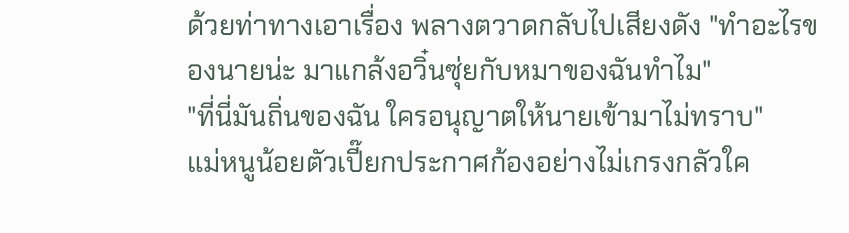ด้วยท่าทางเอาเรื่อง พลางตวาดกลับไปเสียงดัง "ทำอะไรของนายน่ะ มาแกล้งอวิ๋นซุ่ยกับหมาของฉันทำไม"
"ที่นี่มันถิ่นของฉัน ใครอนุญาตให้นายเข้ามาไม่ทราบ"
แม่หนูน้อยตัวเปี๊ยกประกาศก้องอย่างไม่เกรงกลัวใค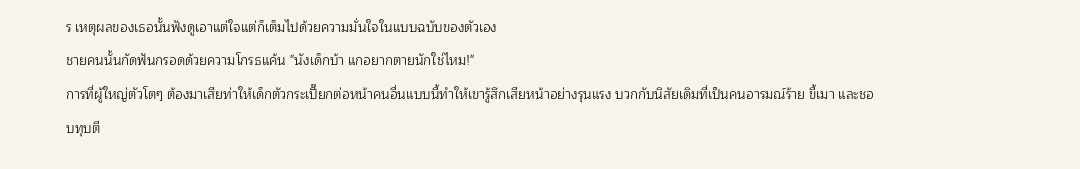ร เหตุผลของเธอนั้นฟังดูเอาแต่ใจแต่ก็เต็มไปด้วยความมั่นใจในแบบฉบับของตัวเอง
ชายคนนั้นกัดฟันกรอดด้วยความโกรธแค้น "นังเด็กบ้า แกอยากตายนักใช่ไหม!"
การที่ผู้ใหญ่ตัวโตๆ ต้องมาเสียท่าให้เด็กตัวกระเปี๊ยกต่อหน้าคนอื่นแบบนี้ทำให้เขารู้สึกเสียหน้าอย่างรุนแรง บวกกับนิสัยเดิมที่เป็นคนอารมณ์ร้าย ขี้เมา และชอบทุบตี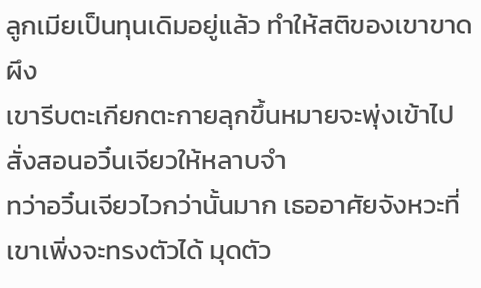ลูกเมียเป็นทุนเดิมอยู่แล้ว ทำให้สติของเขาขาดผึง
เขารีบตะเกียกตะกายลุกขึ้นหมายจะพุ่งเข้าไปสั่งสอนอวิ๋นเจียวให้หลาบจำ
ทว่าอวิ๋นเจียวไวกว่านั้นมาก เธออาศัยจังหวะที่เขาเพิ่งจะทรงตัวได้ มุดตัว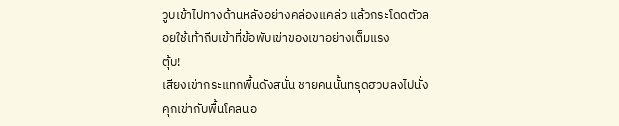วูบเข้าไปทางด้านหลังอย่างคล่องแคล่ว แล้วกระโดดตัวลอยใช้เท้าถีบเข้าที่ข้อพับเข่าของเขาอย่างเต็มแรง
ตุ้บ!
เสียงเข่ากระแทกพื้นดังสนั่น ชายคนนั้นทรุดฮวบลงไปนั่งคุกเข่ากับพื้นโคลนอ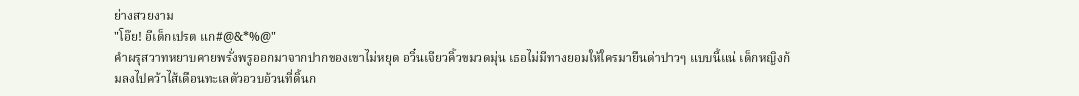ย่างสวยงาม
"โอ๊ย! อีเด็กเปรต แก#@&*%@"
คำผรุสวาทหยาบคายพรั่งพรูออกมาจากปากของเขาไม่หยุด อวิ๋นเจียวคิ้วขมวดมุ่น เธอไม่มีทางยอมให้ใครมายืนด่าปาวๆ แบบนี้แน่ เด็กหญิงก้มลงไปคว้าไส้เดือนทะเลตัวอวบอ้วนที่ดิ้นก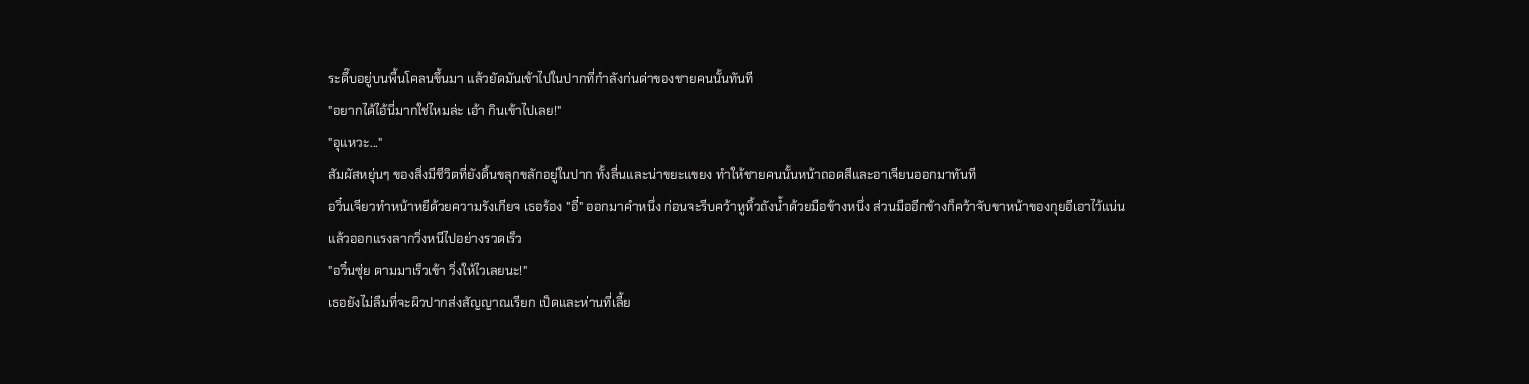ระดึ๊บอยู่บนพื้นโคลนขึ้นมา แล้วยัดมันเข้าไปในปากที่กำลังก่นด่าของชายคนนั้นทันที
"อยากได้ไอ้นี่มากใช่ไหมล่ะ เอ้า กินเข้าไปเลย!"
"อุแหวะ..."
สัมผัสหยุ่นๆ ของสิ่งมีชีวิตที่ยังดิ้นขลุกขลักอยู่ในปาก ทั้งลื่นและน่าขยะแขยง ทำให้ชายคนนั้นหน้าถอดสีและอาเจียนออกมาทันที
อวิ๋นเจียวทำหน้าหยีด้วยความรังเกียจ เธอร้อง "อี๋" ออกมาคำหนึ่ง ก่อนจะรีบคว้าหูหิ้วถังน้ำด้วยมือข้างหนึ่ง ส่วนมืออีกข้างก็คว้าจับขาหน้าของกุยอีเอาไว้แน่น แล้วออกแรงลากวิ่งหนีไปอย่างรวดเร็ว
"อวิ๋นซุ่ย ตามมาเร็วเข้า วิ่งให้ไวเลยนะ!"
เธอยังไม่ลืมที่จะผิวปากส่งสัญญาณเรียก เป็ดและห่านที่เลี้ย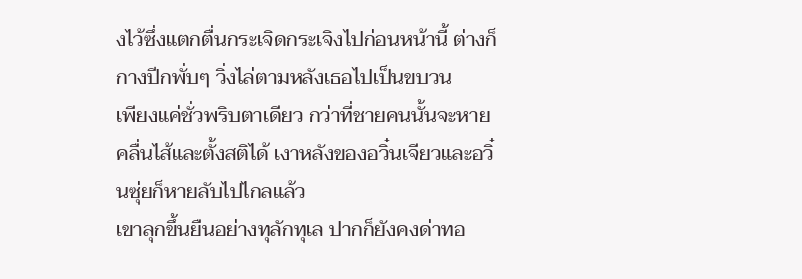งไว้ซึ่งแตกตื่นกระเจิดกระเจิงไปก่อนหน้านี้ ต่างก็กางปีกพั่บๆ วิ่งไล่ตามหลังเธอไปเป็นขบวน
เพียงแค่ชั่วพริบตาเดียว กว่าที่ชายคนนั้นจะหายคลื่นไส้และตั้งสติได้ เงาหลังของอวิ๋นเจียวและอวิ๋นซุ่ยก็หายลับไปไกลแล้ว
เขาลุกขึ้นยืนอย่างทุลักทุเล ปากก็ยังคงด่าทอ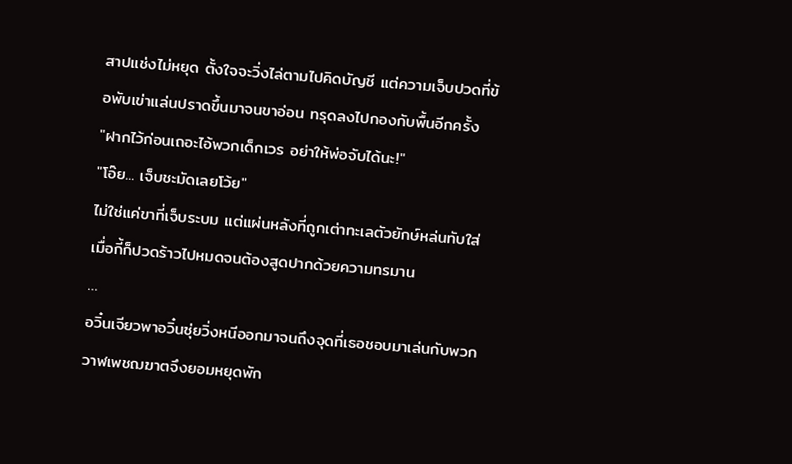สาปแช่งไม่หยุด ตั้งใจจะวิ่งไล่ตามไปคิดบัญชี แต่ความเจ็บปวดที่ข้อพับเข่าแล่นปราดขึ้นมาจนขาอ่อน ทรุดลงไปกองกับพื้นอีกครั้ง
"ฝากไว้ก่อนเถอะไอ้พวกเด็กเวร อย่าให้พ่อจับได้นะ!"
"โอ๊ย... เจ็บชะมัดเลยโว้ย"
ไม่ใช่แค่ขาที่เจ็บระบม แต่แผ่นหลังที่ถูกเต่าทะเลตัวยักษ์หล่นทับใส่เมื่อกี้ก็ปวดร้าวไปหมดจนต้องสูดปากด้วยความทรมาน
…
อวิ๋นเจียวพาอวิ๋นซุ่ยวิ่งหนีออกมาจนถึงจุดที่เธอชอบมาเล่นกับพวกวาฬเพชฌฆาตจึงยอมหยุดพัก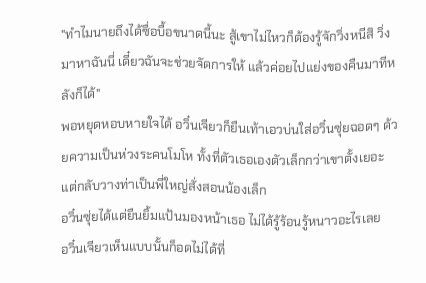"ทำไมนายถึงได้ซื่อบื้อขนาดนี้นะ สู้เขาไม่ไหวก็ต้องรู้จักวิ่งหนีสิ วิ่งมาหาฉันนี่ เดี๋ยวฉันจะช่วยจัดการให้ แล้วค่อยไปแย่งของคืนมาทีหลังก็ได้"
พอหยุดหอบหายใจได้ อวิ๋นเจียวก็ยืนเท้าเอวบ่นใส่อวิ๋นซุ่ยฉอดๆ ด้วยความเป็นห่วงระคนโมโห ทั้งที่ตัวเธอเองตัวเล็กกว่าเขาตั้งเยอะ แต่กลับวางท่าเป็นพี่ใหญ่สั่งสอนน้องเล็ก
อวิ๋นซุ่ยได้แต่ยืนยิ้มแป้นมองหน้าเธอ ไม่ได้รู้ร้อนรู้หนาวอะไรเลย
อวิ๋นเจียวเห็นแบบนั้นก็อดไม่ได้ที่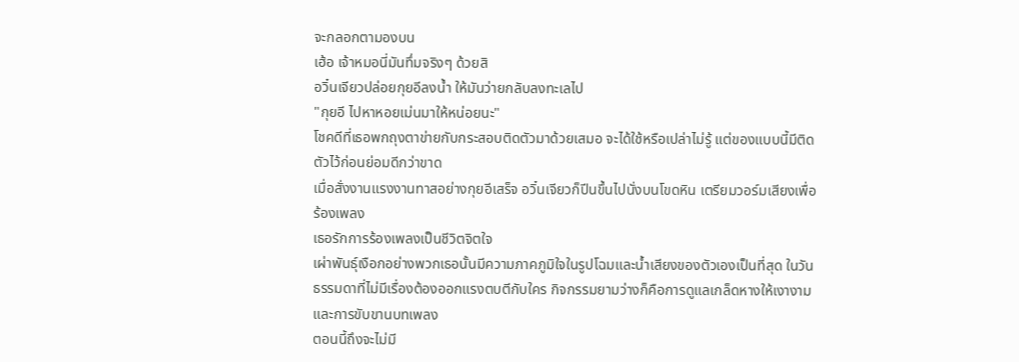จะกลอกตามองบน
เฮ้อ เจ้าหมอนี่มันทึ่มจริงๆ ด้วยสิ
อวิ๋นเจียวปล่อยกุยอีลงน้ำ ให้มันว่ายกลับลงทะเลไป
"กุยอี ไปหาหอยเม่นมาให้หน่อยนะ"
โชคดีที่เธอพกถุงตาข่ายกับกระสอบติดตัวมาด้วยเสมอ จะได้ใช้หรือเปล่าไม่รู้ แต่ของแบบนี้มีติดตัวไว้ก่อนย่อมดีกว่าขาด
เมื่อสั่งงานแรงงานทาสอย่างกุยอีเสร็จ อวิ๋นเจียวก็ปีนขึ้นไปนั่งบนโขดหิน เตรียมวอร์มเสียงเพื่อร้องเพลง
เธอรักการร้องเพลงเป็นชีวิตจิตใจ
เผ่าพันธุ์เงือกอย่างพวกเธอนั้นมีความภาคภูมิใจในรูปโฉมและน้ำเสียงของตัวเองเป็นที่สุด ในวันธรรมดาที่ไม่มีเรื่องต้องออกแรงตบตีกับใคร กิจกรรมยามว่างก็คือการดูแลเกล็ดหางให้เงางามและการขับขานบทเพลง
ตอนนี้ถึงจะไม่มี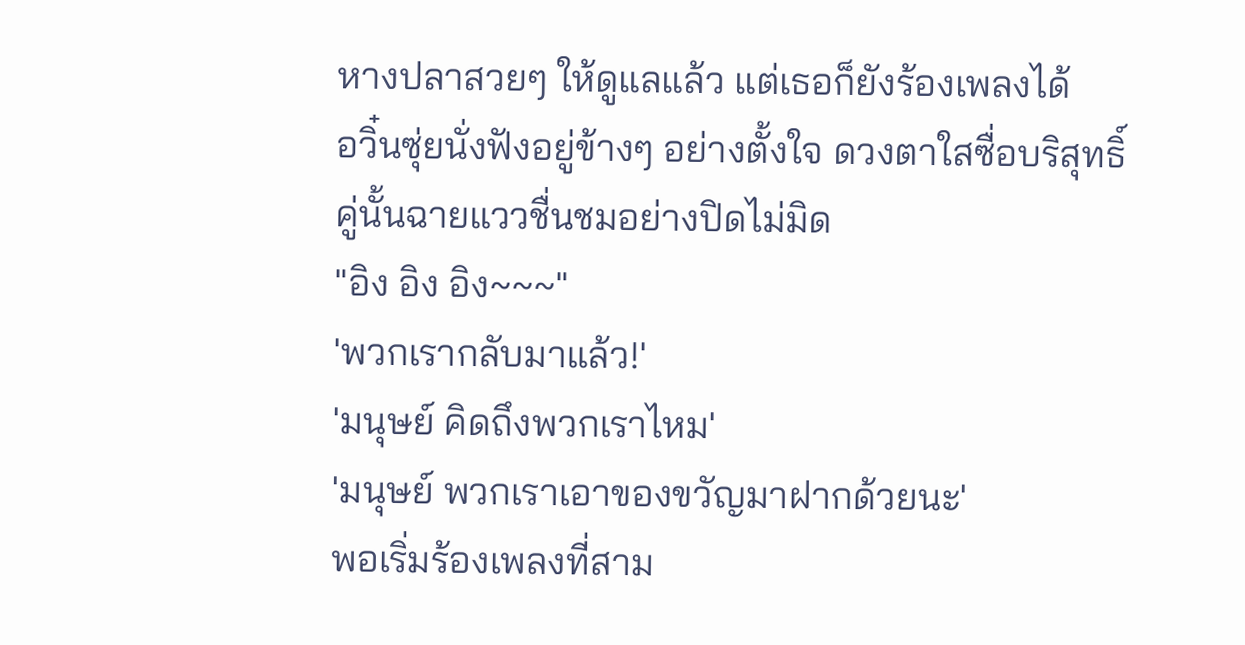หางปลาสวยๆ ให้ดูแลแล้ว แต่เธอก็ยังร้องเพลงได้
อวิ๋นซุ่ยนั่งฟังอยู่ข้างๆ อย่างตั้งใจ ดวงตาใสซื่อบริสุทธิ์คู่นั้นฉายแววชื่นชมอย่างปิดไม่มิด
"อิง อิง อิง~~~"
'พวกเรากลับมาแล้ว!'
'มนุษย์ คิดถึงพวกเราไหม'
'มนุษย์ พวกเราเอาของขวัญมาฝากด้วยนะ'
พอเริ่มร้องเพลงที่สาม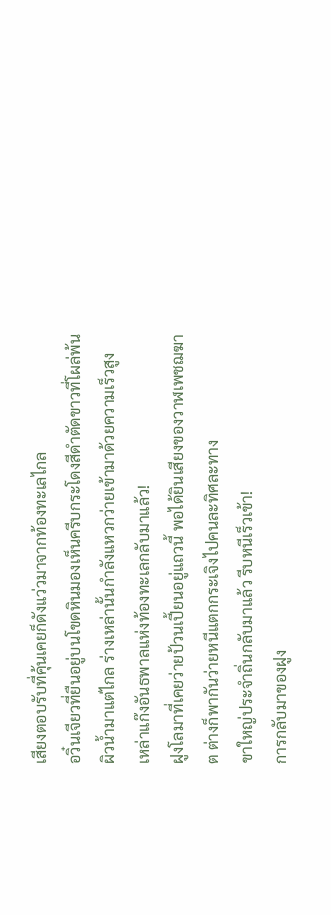เสียงตอบรับที่คุ้นเคยก็ดังแว่วมาจากท้องทะเลไกล
อวิ๋นเจียวที่ยืนอยู่บนโขดหินมองเห็นครีบกระโดงสีดำตัดขาวที่โผล่พ้นผิวน้ำมาแต่ไกล ร่างเหล่านั้นกำลังแหวกว่ายเข้ามาด้วยความเร็วสูง
เหล่าแก๊งอันธพาลแห่งท้องทะเลกลับมาแล้ว!
ฝูงโลมาที่เคยว่ายป้วนเปี้ยนอยู่แถวนี้ พอได้ยินเสียงของวาฬเพชฌฆาต ต่างก็พากันว่ายหนีแตกกระเจิงไปคนละทิศละทาง
ขาใหญ่ประจำถิ่นกลับมาแล้ว รีบหนีเร็วเข้า!
การกลับมาของฝูง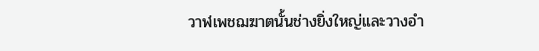วาฬเพชฌฆาตนั้นช่างยิ่งใหญ่และวางอำ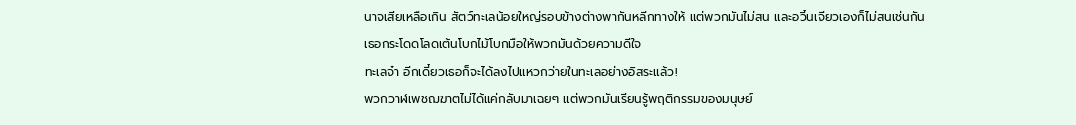นาจเสียเหลือเกิน สัตว์ทะเลน้อยใหญ่รอบข้างต่างพากันหลีกทางให้ แต่พวกมันไม่สน และอวิ๋นเจียวเองก็ไม่สนเช่นกัน
เธอกระโดดโลดเต้นโบกไม้โบกมือให้พวกมันด้วยความดีใจ
ทะเลจ๋า อีกเดี๋ยวเธอก็จะได้ลงไปแหวกว่ายในทะเลอย่างอิสระแล้ว!
พวกวาฬเพชฌฆาตไม่ได้แค่กลับมาเฉยๆ แต่พวกมันเรียนรู้พฤติกรรมของมนุษย์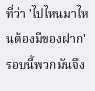ที่ว่า 'ไปไหนมาไหนต้องมีของฝาก' รอบนี้พวกมันจึง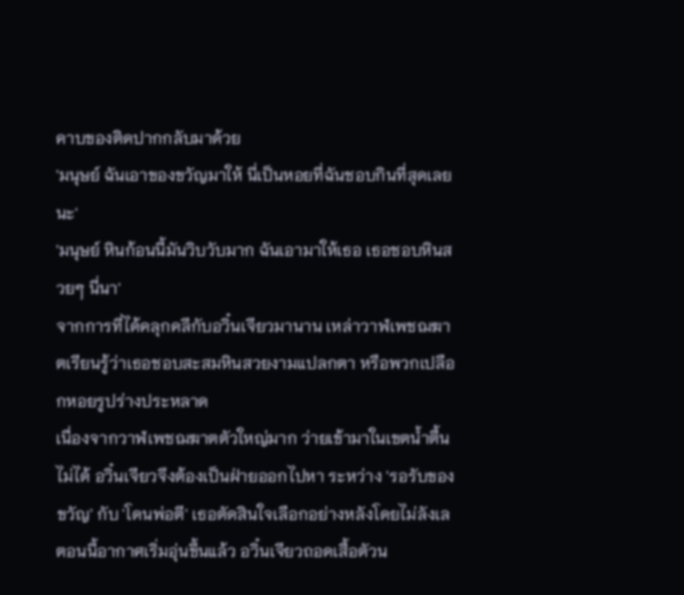คาบของติดปากกลับมาด้วย
'มนุษย์ ฉันเอาของขวัญมาให้ นี่เป็นหอยที่ฉันชอบกินที่สุดเลยนะ'
'มนุษย์ หินก้อนนี้มันวิบวับมาก ฉันเอามาให้เธอ เธอชอบหินสวยๆ นี่นา'
จากการที่ได้คลุกคลีกับอวิ๋นเจียวมานาน เหล่าวาฬเพชฌฆาตเรียนรู้ว่าเธอชอบสะสมหินสวยงามแปลกตา หรือพวกเปลือกหอยรูปร่างประหลาด
เนื่องจากวาฬเพชฌฆาตตัวใหญ่มาก ว่ายเข้ามาในเขตน้ำตื้นไม่ได้ อวิ๋นเจียวจึงต้องเป็นฝ่ายออกไปหา ระหว่าง 'รอรับของขวัญ' กับ 'โดนพ่อตี' เธอตัดสินใจเลือกอย่างหลังโดยไม่ลังเล
ตอนนี้อากาศเริ่มอุ่นขึ้นแล้ว อวิ๋นเจียวถอดเสื้อตัวน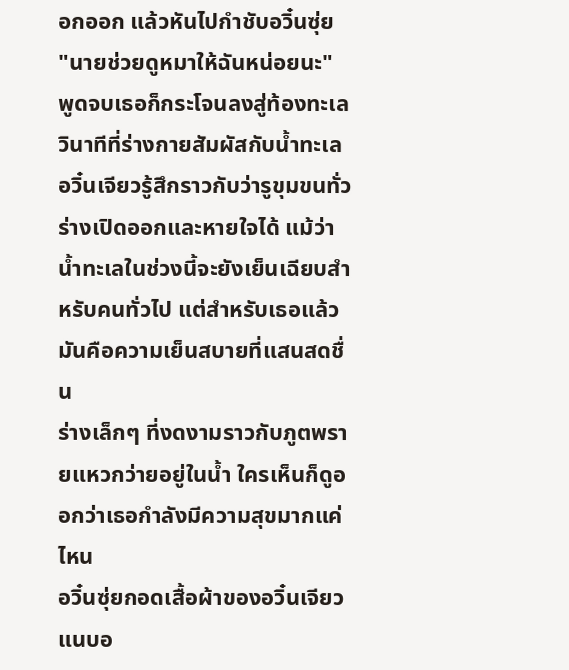อกออก แล้วหันไปกำชับอวิ๋นซุ่ย
"นายช่วยดูหมาให้ฉันหน่อยนะ"
พูดจบเธอก็กระโจนลงสู่ท้องทะเล
วินาทีที่ร่างกายสัมผัสกับน้ำทะเล อวิ๋นเจียวรู้สึกราวกับว่ารูขุมขนทั่วร่างเปิดออกและหายใจได้ แม้ว่าน้ำทะเลในช่วงนี้จะยังเย็นเฉียบสำหรับคนทั่วไป แต่สำหรับเธอแล้ว มันคือความเย็นสบายที่แสนสดชื่น
ร่างเล็กๆ ที่งดงามราวกับภูตพรายแหวกว่ายอยู่ในน้ำ ใครเห็นก็ดูออกว่าเธอกำลังมีความสุขมากแค่ไหน
อวิ๋นซุ่ยกอดเสื้อผ้าของอวิ๋นเจียวแนบอ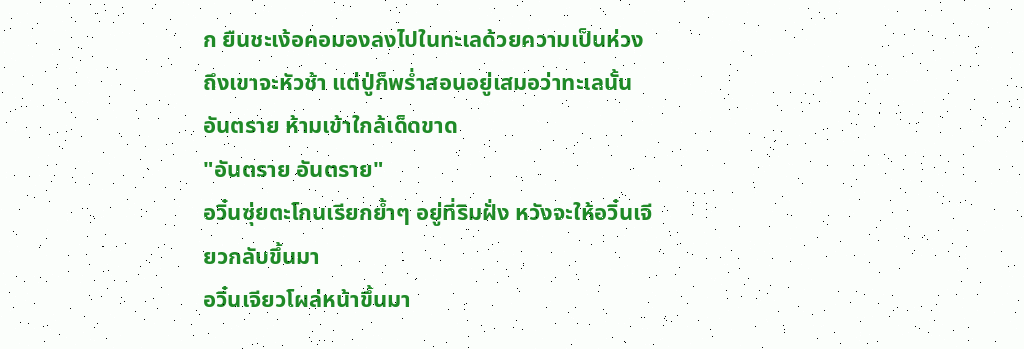ก ยืนชะเง้อคอมองลงไปในทะเลด้วยความเป็นห่วง
ถึงเขาจะหัวช้า แต่ปู่ก็พร่ำสอนอยู่เสมอว่าทะเลนั้นอันตราย ห้ามเข้าใกล้เด็ดขาด
"อันตราย อันตราย"
อวิ๋นซุ่ยตะโกนเรียกย้ำๆ อยู่ที่ริมฝั่ง หวังจะให้อวิ๋นเจียวกลับขึ้นมา
อวิ๋นเจียวโผล่หน้าขึ้นมา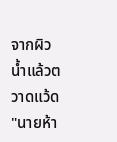จากผิวน้ำแล้วตวาดแว้ด "นายห้า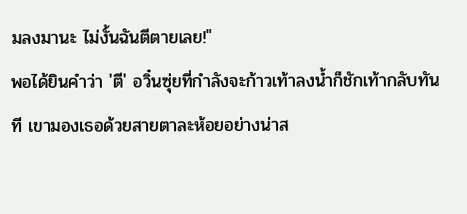มลงมานะ ไม่งั้นฉันตีตายเลย!"
พอได้ยินคำว่า 'ตี' อวิ๋นซุ่ยที่กำลังจะก้าวเท้าลงน้ำก็ชักเท้ากลับทันที เขามองเธอด้วยสายตาละห้อยอย่างน่าส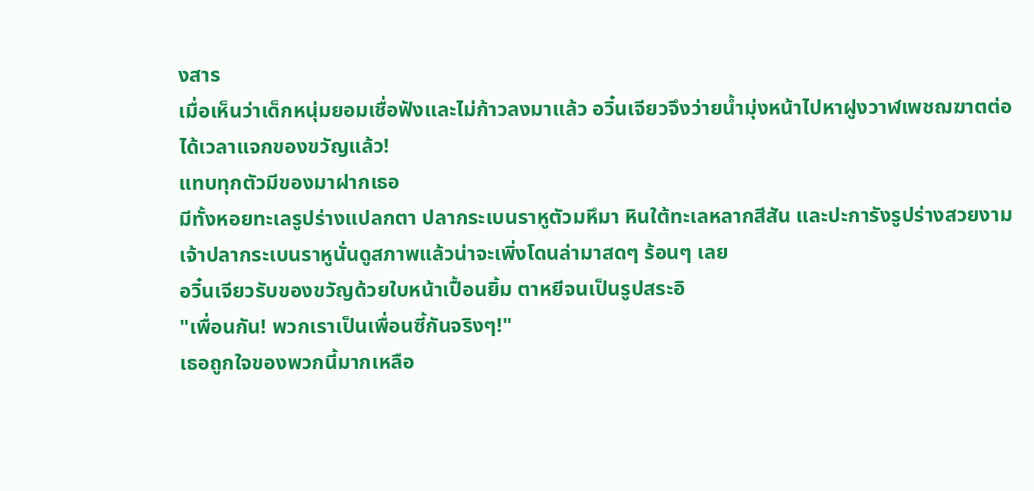งสาร
เมื่อเห็นว่าเด็กหนุ่มยอมเชื่อฟังและไม่ก้าวลงมาแล้ว อวิ๋นเจียวจึงว่ายน้ำมุ่งหน้าไปหาฝูงวาฬเพชฌฆาตต่อ
ได้เวลาแจกของขวัญแล้ว!
แทบทุกตัวมีของมาฝากเธอ
มีทั้งหอยทะเลรูปร่างแปลกตา ปลากระเบนราหูตัวมหึมา หินใต้ทะเลหลากสีสัน และปะการังรูปร่างสวยงาม
เจ้าปลากระเบนราหูนั่นดูสภาพแล้วน่าจะเพิ่งโดนล่ามาสดๆ ร้อนๆ เลย
อวิ๋นเจียวรับของขวัญด้วยใบหน้าเปื้อนยิ้ม ตาหยีจนเป็นรูปสระอิ
"เพื่อนกัน! พวกเราเป็นเพื่อนซี้กันจริงๆ!"
เธอถูกใจของพวกนี้มากเหลือ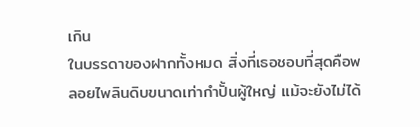เกิน
ในบรรดาของฝากทั้งหมด สิ่งที่เธอชอบที่สุดคือพลอยไพลินดิบขนาดเท่ากำปั้นผู้ใหญ่ แม้จะยังไม่ได้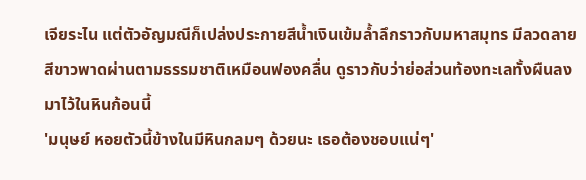เจียระไน แต่ตัวอัญมณีก็เปล่งประกายสีน้ำเงินเข้มล้ำลึกราวกับมหาสมุทร มีลวดลายสีขาวพาดผ่านตามธรรมชาติเหมือนฟองคลื่น ดูราวกับว่าย่อส่วนท้องทะเลทั้งผืนลงมาไว้ในหินก้อนนี้
'มนุษย์ หอยตัวนี้ข้างในมีหินกลมๆ ด้วยนะ เธอต้องชอบแน่ๆ'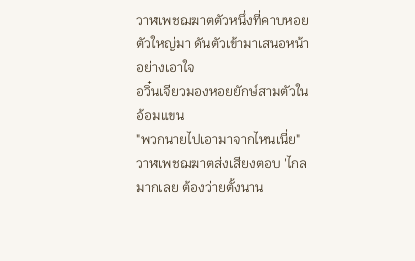วาฬเพชฌฆาตตัวหนึ่งที่คาบหอยตัวใหญ่มา ดันตัวเข้ามาเสนอหน้าอย่างเอาใจ
อวิ๋นเจียวมองหอยยักษ์สามตัวในอ้อมแขน
"พวกนายไปเอามาจากไหนเนี่ย"
วาฬเพชฌฆาตส่งเสียงตอบ 'ไกลมากเลย ต้องว่ายตั้งนาน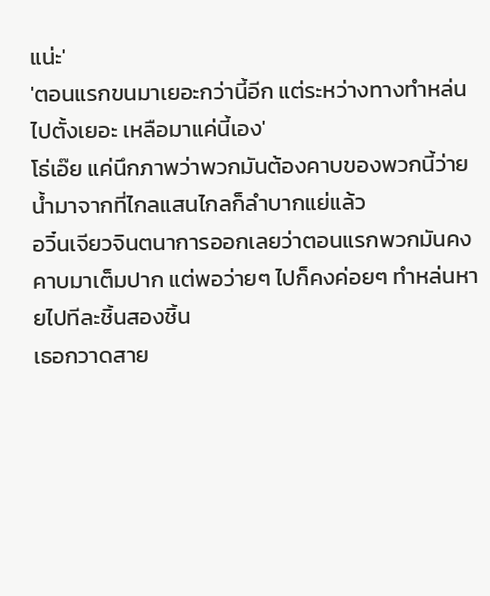แน่ะ'
'ตอนแรกขนมาเยอะกว่านี้อีก แต่ระหว่างทางทำหล่นไปตั้งเยอะ เหลือมาแค่นี้เอง'
โธ่เอ๊ย แค่นึกภาพว่าพวกมันต้องคาบของพวกนี้ว่ายน้ำมาจากที่ไกลแสนไกลก็ลำบากแย่แล้ว
อวิ๋นเจียวจินตนาการออกเลยว่าตอนแรกพวกมันคงคาบมาเต็มปาก แต่พอว่ายๆ ไปก็คงค่อยๆ ทำหล่นหายไปทีละชิ้นสองชิ้น
เธอกวาดสาย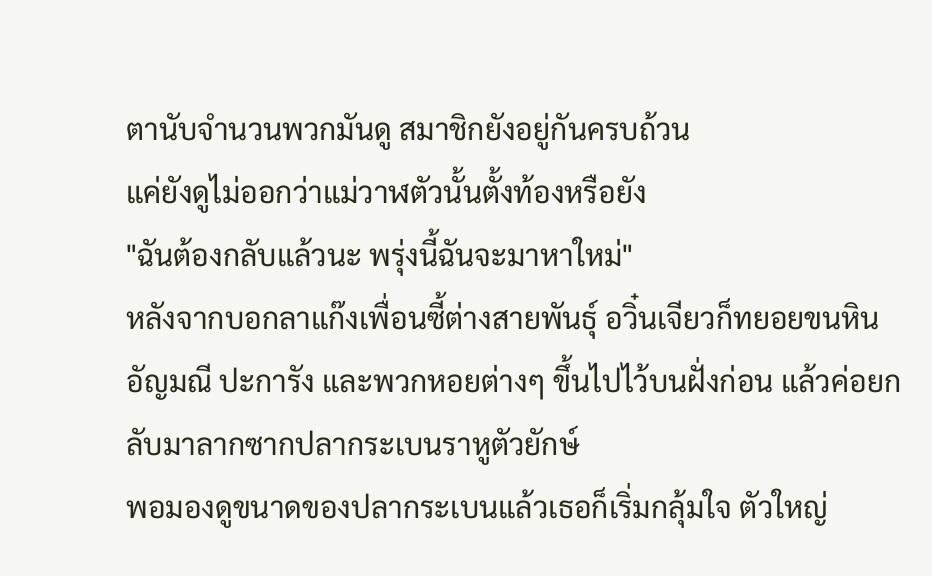ตานับจำนวนพวกมันดู สมาชิกยังอยู่กันครบถ้วน
แค่ยังดูไม่ออกว่าแม่วาฬตัวนั้นตั้งท้องหรือยัง
"ฉันต้องกลับแล้วนะ พรุ่งนี้ฉันจะมาหาใหม่"
หลังจากบอกลาแก๊งเพื่อนซี้ต่างสายพันธุ์ อวิ๋นเจียวก็ทยอยขนหินอัญมณี ปะการัง และพวกหอยต่างๆ ขึ้นไปไว้บนฝั่งก่อน แล้วค่อยกลับมาลากซากปลากระเบนราหูตัวยักษ์
พอมองดูขนาดของปลากระเบนแล้วเธอก็เริ่มกลุ้มใจ ตัวใหญ่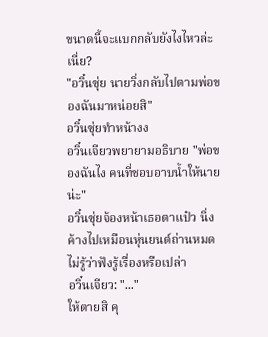ขนาดนี้จะแบกกลับยังไงไหวล่ะเนี่ย?
"อวิ๋นซุ่ย นายวิ่งกลับไปตามพ่อของฉันมาหน่อยสิ"
อวิ๋นซุ่ยทำหน้างง
อวิ๋นเจียวพยายามอธิบาย "พ่อของฉันไง คนที่ชอบอาบน้ำให้นายน่ะ"
อวิ๋นซุ่ยจ้องหน้าเธอตาแป๋ว นิ่งค้างไปเหมือนหุ่นยนต์ถ่านหมด ไม่รู้ว่าฟังรู้เรื่องหรือเปล่า
อวิ๋นเจียว: "..."
ให้ตายสิ คุ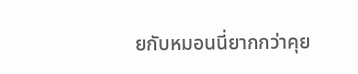ยกับหมอนนี่ยากกว่าคุย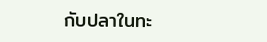กับปลาในทะ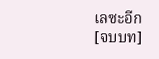เลซะอีก
[จบบท]